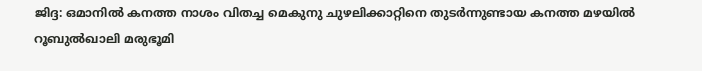ജിദ്ദ: ഒമാനില്‍ കനത്ത നാശം വിതച്ച മെകുനു ചുഴലിക്കാറ്റിനെ തുടര്‍ന്നുണ്ടായ കനത്ത മഴയില്‍ റൂബുല്‍ഖാലി മരുഭൂമി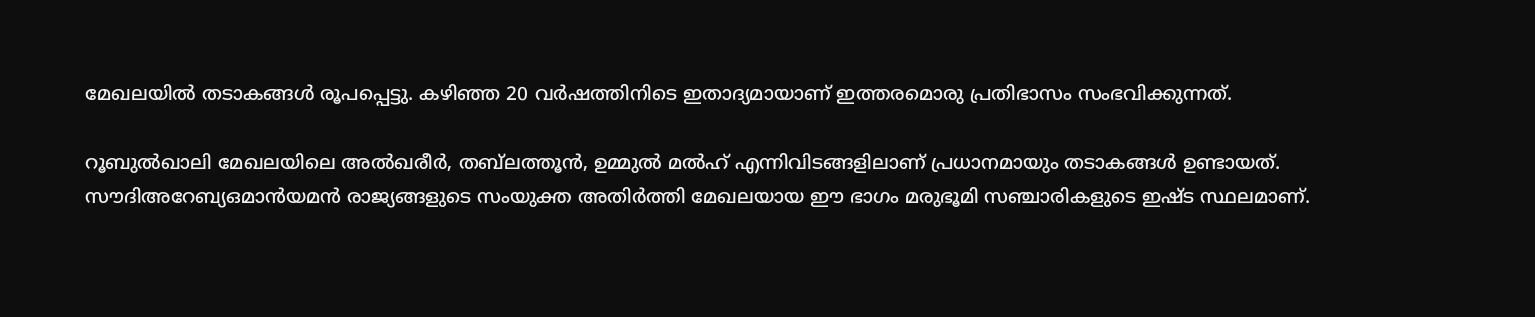മേഖലയില്‍ തടാകങ്ങള്‍ രൂപപ്പെട്ടു. കഴിഞ്ഞ 20 വര്‍ഷത്തിനിടെ ഇതാദ്യമായാണ് ഇത്തരമൊരു പ്രതിഭാസം സംഭവിക്കുന്നത്.

റൂബുല്‍ഖാലി മേഖലയിലെ അല്‍ഖരീര്‍, തബ്‌ലത്തൂന്‍, ഉമ്മുല്‍ മല്‍ഹ് എന്നിവിടങ്ങളിലാണ് പ്രധാനമായും തടാകങ്ങള്‍ ഉണ്ടായത്. സൗദിഅറേബ്യഒമാന്‍യമന്‍ രാജ്യങ്ങളുടെ സംയുക്ത അതിര്‍ത്തി മേഖലയായ ഈ ഭാഗം മരുഭൂമി സഞ്ചാരികളുടെ ഇഷ്ട സ്ഥലമാണ്.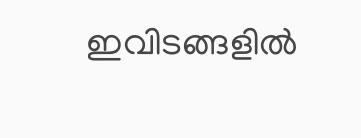ഇവിടങ്ങളില്‍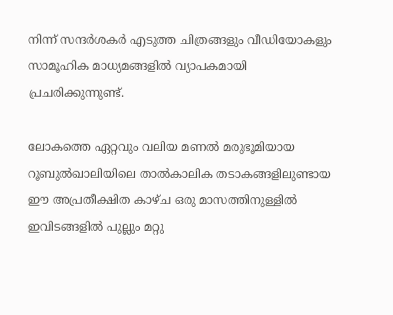നിന്ന് സന്ദര്‍ശകര്‍ എടുത്ത ചിത്രങ്ങളും വീഡിയോകളും സാമൂഹിക മാധ്യമങ്ങളില്‍ വ്യാപകമായി പ്രചരിക്കുന്നുണ്ട്.

ലോകത്തെ ഏറ്റവും വലിയ മണല്‍ മരുഭൂമിയായ റൂബുല്‍ഖാലിയിലെ താല്‍കാലിക തടാകങ്ങളിലുണ്ടായ ഈ അപ്രതീക്ഷിത കാഴ്ച ഒരു മാസത്തിനുള്ളില്‍ ഇവിടങ്ങളില്‍ പുല്ലും മറ്റു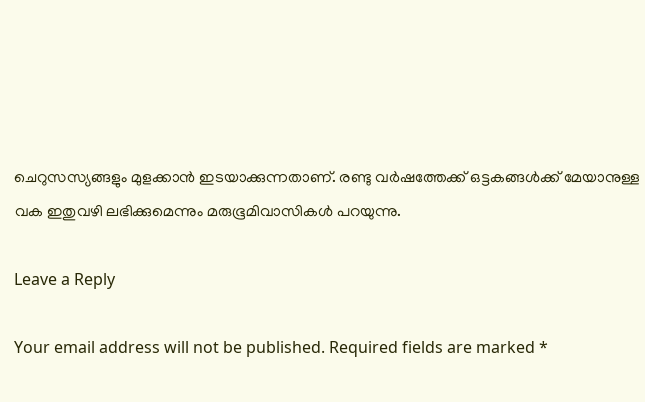ചെറുസസ്യങ്ങളും മുളക്കാന്‍ ഇടയാക്കുന്നതാണ്. രണ്ടു വര്‍ഷത്തേക്ക് ഒട്ടകങ്ങള്‍ക്ക് മേയാനുള്ള വക ഇതുവഴി ലഭിക്കുമെന്നും മരുഭൂമിവാസികള്‍ പറയുന്നു.

Leave a Reply

Your email address will not be published. Required fields are marked *